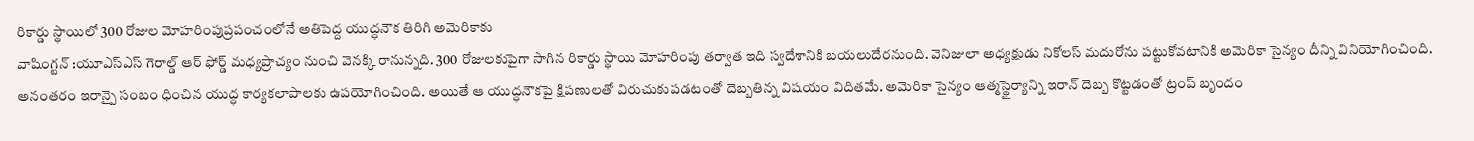రికార్డు స్థాయిలో 300 రోజుల మోహరింపుప్రపంచంలోనే అతిపెద్ద యుద్ధనౌక తిరిగి అమెరికాకు
వాషింగ్టన్ :యూఎస్ఎస్ గెరాల్డ్ ఆర్ ఫోర్డ్ మధ్యప్రాచ్యం నుంచి వెనక్కి రానున్నది. 300 రోజులకుపైగా సాగిన రికార్డు స్థాయి మోహరింపు తర్వాత ఇది స్వదేశానికి బయలుదేరనుంది. వెనిజులా అధ్యక్షుడు నికోలస్ మదురోను పట్టుకోవటానికి అమెరికా సైన్యం దీన్ని వినియోగించింది. అనంతరం ఇరాన్పై సంబం ధించిన యుద్ధ కార్యకలాపాలకు ఉపయోగించింది. అయితే ఆ యుద్ధనౌకపై క్షిపణులతో విరుచుకుపడటంతో దెబ్బతిన్న విషయం విదితమే. అమెరికా సైన్యం ఆత్మస్థైర్యాన్ని ఇరాన్ దెబ్బ కొట్టడంతో ట్రంప్ బృందం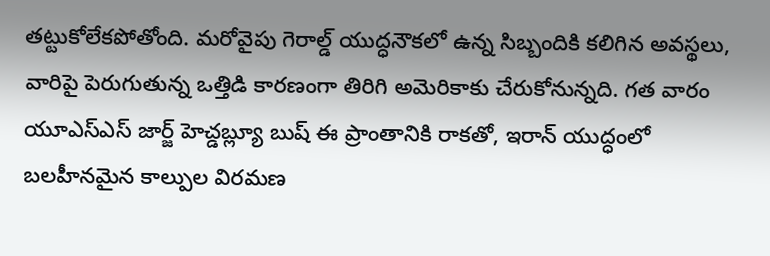తట్టుకోలేకపోతోంది. మరోవైపు గెరాల్డ్ యుద్ధనౌకలో ఉన్న సిబ్బందికి కలిగిన అవస్థలు, వారిపై పెరుగుతున్న ఒత్తిడి కారణంగా తిరిగి అమెరికాకు చేరుకోనున్నది. గత వారం యూఎస్ఎస్ జార్జ్ హెచ్డబ్ల్యూ బుష్ ఈ ప్రాంతానికి రాకతో, ఇరాన్ యుద్ధంలో బలహీనమైన కాల్పుల విరమణ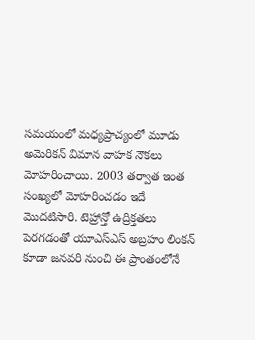సమయంలో మధ్యప్రాచ్యంలో మూడు అమెరికన్ విమాన వాహక నౌకలు మోహరించాయి. 2003 తర్వాత ఇంత సంఖ్యలో మోహరించడం ఇదే మొదటిసారి. టెహ్రాన్తో ఉద్రిక్తతలు పెరగడంతో యూఎస్ఎస్ అబ్రహం లింకన్ కూడా జనవరి నుంచి ఈ ప్రాంతంలోనే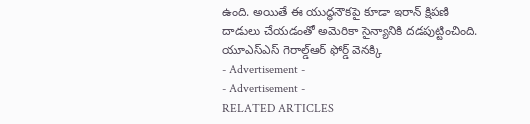ఉంది. అయితే ఈ యుద్ధనౌకపై కూడా ఇరాన్ క్షిపణి దాడులు చేయడంతో అమెరికా సైన్యానికి దడపుట్టించింది.
యూఎస్ఎస్ గెరాల్డ్ఆర్ ఫోర్డ్ వెనక్కి
- Advertisement -
- Advertisement -
RELATED ARTICLES